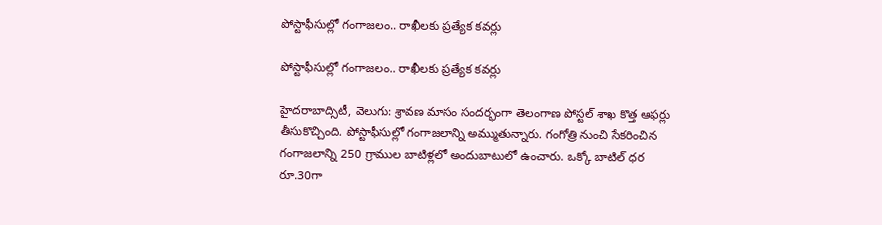పోస్టాఫీసుల్లో గంగాజలం.. రాఖీలకు ప్రత్యేక కవర్లు

పోస్టాఫీసుల్లో గంగాజలం.. రాఖీలకు ప్రత్యేక కవర్లు

హైదరాబాద్సిటీ, వెలుగు: శ్రావణ మాసం సందర్భంగా తెలంగాణ పోస్టల్ శాఖ కొత్త ఆఫర్లు తీసుకొచ్చింది. పోస్టాఫీసుల్లో గంగాజలాన్ని అమ్ముతున్నారు. గంగోత్రి నుంచి సేకరించిన గంగాజలాన్ని 250 గ్రాముల బాటిళ్లలో అందుబాటులో ఉంచారు. ఒక్కో బాటిల్ ధర రూ.30గా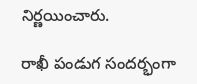నిర్ణయించారు.

రాఖీ పండుగ సందర్భంగా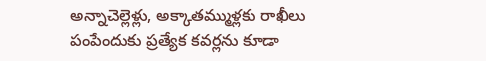అన్నాచెల్లెళ్లు, అక్కాతమ్ముళ్లకు రాఖీలు పంపేందుకు ప్రత్యేక కవర్లను కూడా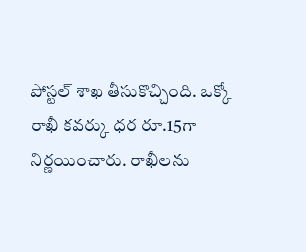పోస్టల్ శాఖ తీసుకొచ్చింది. ఒక్కో రాఖీ కవర్కు ధర రూ.15గా నిర్ణయించారు. రాఖీలను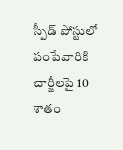స్పీడ్ పోస్టులో పంపేవారికి చార్జీలపై 10 శాతం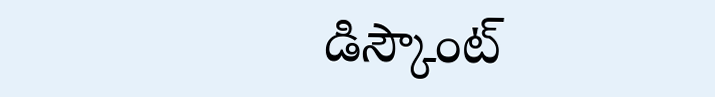డిస్కౌంట్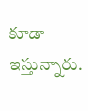కూడా ఇస్తున్నారు.